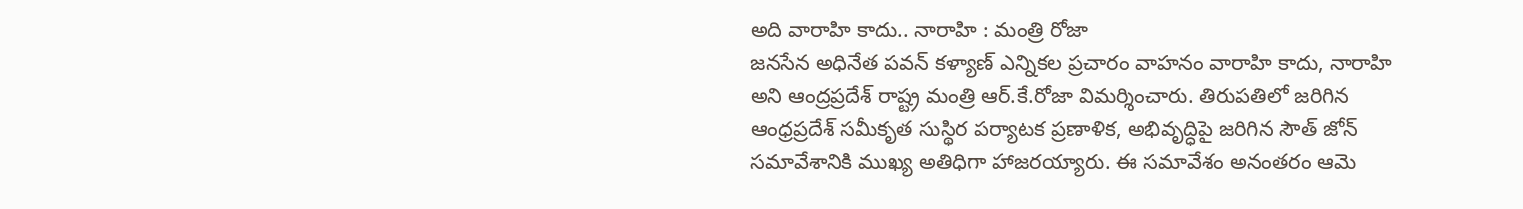అది వారాహి కాదు.. నారాహి : మంత్రి రోజా
జనసేన అధినేత పవన్ కళ్యాణ్ ఎన్నికల ప్రచారం వాహనం వారాహి కాదు, నారాహి అని ఆంద్రప్రదేశ్ రాష్ట్ర మంత్రి ఆర్.కే.రోజా విమర్శించారు. తిరుపతిలో జరిగిన ఆంధ్రప్రదేశ్ సమీకృత సుస్థిర పర్యాటక ప్రణాళిక, అభివృద్ధిపై జరిగిన సౌత్ జోన్ సమావేశానికి ముఖ్య అతిధిగా హాజరయ్యారు. ఈ సమావేశం అనంతరం ఆమె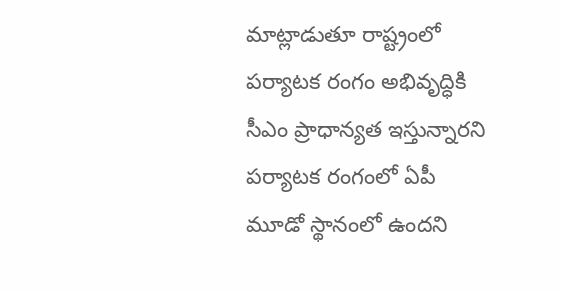మాట్లాడుతూ రాష్ట్రంలో పర్యాటక రంగం అభివృద్ధికి సీఎం ప్రాధాన్యత ఇస్తున్నారని పర్యాటక రంగంలో ఏపీ మూడో స్థానంలో ఉందని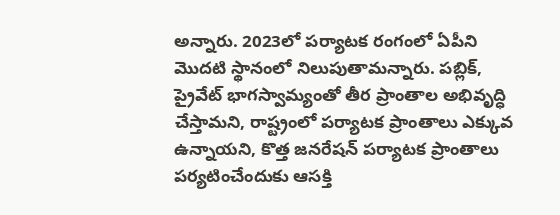అన్నారు. 2023లో పర్యాటక రంగంలో ఏపీని మొదటి స్థానంలో నిలుపుతామన్నారు. పబ్లిక్, ప్రైవేట్ భాగస్వామ్యంతో తీర ప్రాంతాల అభివృద్ధి చేస్తామని, రాష్ట్రంలో పర్యాటక ప్రాంతాలు ఎక్కువ ఉన్నాయని, కొత్త జనరేషన్ పర్యాటక ప్రాంతాలు పర్యటించేందుకు ఆసక్తి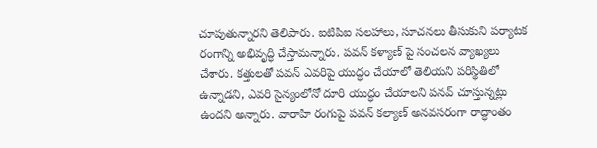చూపుతున్నారని తెలిపారు. ఐటిపిఐ సలహాలు, సూచనలు తీసుకుని పర్యాటక రంగాన్ని అభివృద్ధి చేస్తామన్నారు. పవన్ కళ్యాణ్ పై సంచలన వ్యాఖ్యలు చేశారు. కత్తులతో పవన్ ఎవరిపై యుద్ధం చేయాలో తెలియని పరిస్థితిలో ఉన్నాడని, ఎవరి సైన్యంలోనో దూరి యుద్ధం చేయాలని పనవ్ చూస్తున్నట్లు ఉందని అన్నారు. వారాహి రంగుపై పవన్ కల్యాణ్ అనవసరంగా రాద్ధాంతం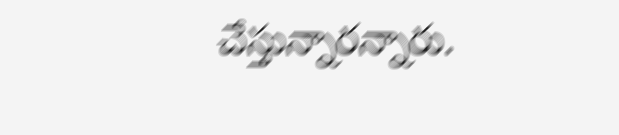చేస్తున్నారన్నారు.